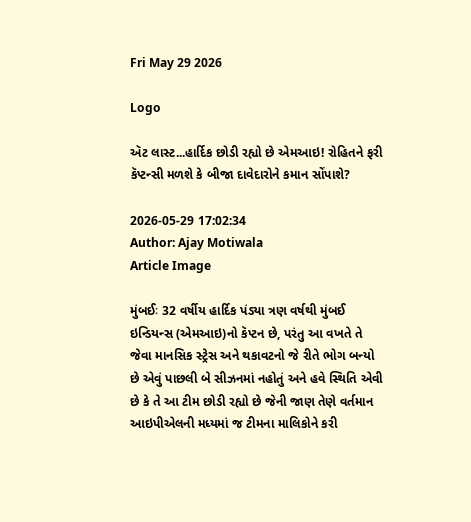Fri May 29 2026

Logo

ઍટ લાસ્ટ...હાર્દિક છોડી રહ્યો છે એમઆઇ! રોહિતને ફરી કૅપ્ટન્સી મળશે કે બીજા દાવેદારોને કમાન સોંપાશે?

2026-05-29 17:02:34
Author: Ajay Motiwala
Article Image

મુંબઈઃ 32 વર્ષીય હાર્દિક પંડ્યા ત્રણ વર્ષથી મુંબઈ ઇન્ડિયન્સ (એમઆઇ)નો કૅપ્ટન છે, પરંતુ આ વખતે તે જેવા માનસિક સ્ટ્રેસ અને થકાવટનો જે રીતે ભોગ બન્યો છે એવું પાછલી બે સીઝનમાં નહોતું અને હવે સ્થિતિ એવી છે કે તે આ ટીમ છોડી રહ્યો છે જેની જાણ તેણે વર્તમાન આઇપીએલની મધ્યમાં જ ટીમના માલિકોને કરી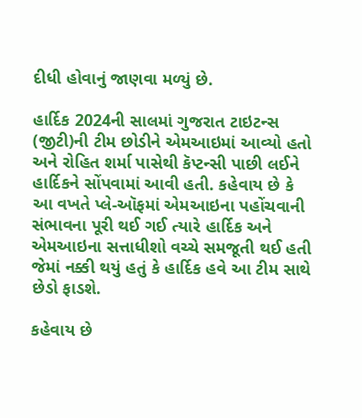દીધી હોવાનું જાણવા મળ્યું છે.

હાર્દિક 2024ની સાલમાં ગુજરાત ટાઇટન્સ (જીટી)ની ટીમ છોડીને એમઆઇમાં આવ્યો હતો અને રોહિત શર્મા પાસેથી કૅપ્ટન્સી પાછી લઈને હાર્દિકને સોંપવામાં આવી હતી. કહેવાય છે કે આ વખતે પ્લે-ઑફમાં એમઆઇના પહોંચવાની સંભાવના પૂરી થઈ ગઈ ત્યારે હાર્દિક અને એમઆઇના સત્તાધીશો વચ્ચે સમજૂતી થઈ હતી જેમાં નક્કી થયું હતું કે હાર્દિક હવે આ ટીમ સાથે છેડો ફાડશે.

કહેવાય છે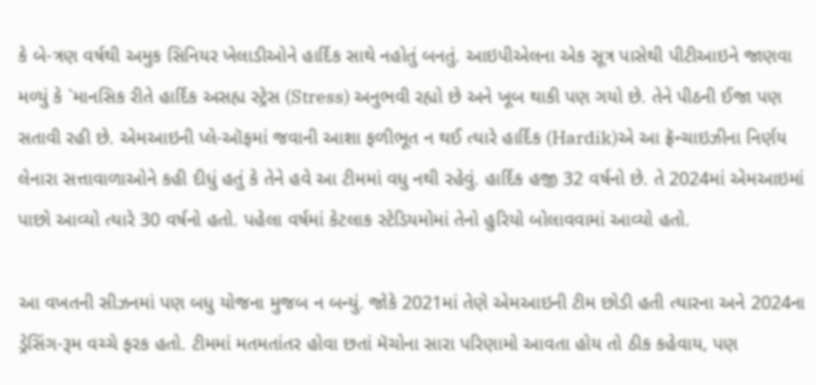કે બે-ત્રણ વર્ષથી અમુક સિનિયર ખેલાડીઓને હાર્દિક સાથે નહોતું બનતું. આઇપીએલના એક સૂત્ર પાસેથી પીટીઆઇને જાણવા મળ્યું કે `માનસિક રીતે હાર્દિક અસહ્ય સ્ટ્રેસ (Stress) અનુભવી રહ્યો છે અને ખૂબ થાકી પણ ગયો છે. તેને પીઠની ઈજા પણ સતાવી રહી છે. એમઆઇની પ્લે-ઑફમાં જવાની આશા ફળીભૂત ન થઈ ત્યારે હાર્દિક (Hardik)એ આ ફ્રૅન્ચાઇઝીના નિર્ણય લેનારા સત્તાવાળાઓને કહી દીધું હતું કે તેને હવે આ ટીમમાં વધુ નથી રહેવું. હાર્દિક હજી 32 વર્ષનો છે. તે 2024માં એમઆઇમાં પાછો આવ્યો ત્યારે 30 વર્ષનો હતો. પહેલા વર્ષમાં કેટલાક સ્ટેડિયમોમાં તેનો હુરિયો બોલાવવામાં આવ્યો હતો.

આ વખતની સીઝનમાં પણ બધુ યોજના મુજબ ન બન્યું. જોકે 2021માં તેણે એમઆઇની ટીમ છોડી હતી ત્યારના અને 2024ના ડ્રેસિંગ-રૂમ વચ્ચે ફરક હતો. ટીમમાં મતમતાંતર હોવા છતાં મૅચોના સારા પરિણામો આવતા હોય તો ઠીક કહેવાય, પણ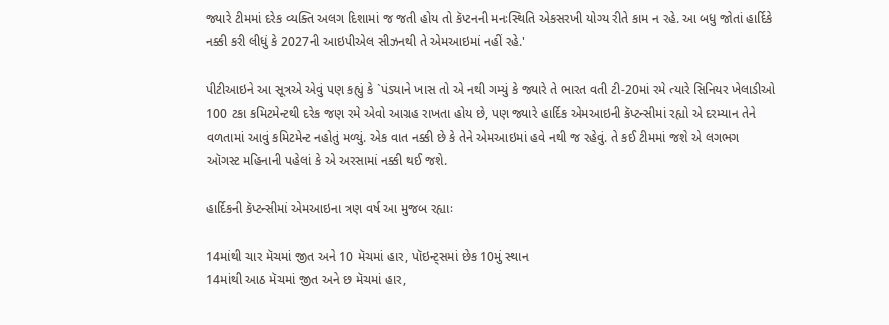જ્યારે ટીમમાં દરેક વ્યક્તિ અલગ દિશામાં જ જતી હોય તો કૅપ્ટનની મનઃસ્થિતિ એકસરખી યોગ્ય રીતે કામ ન રહે. આ બધુ જોતાં હાર્દિકે નક્કી કરી લીધું કે 2027ની આઇપીએલ સીઝનથી તે એમઆઇમાં નહીં રહે.'

પીટીઆઇને આ સૂત્રએ એવું પણ કહ્યું કે `પંડ્યાને ખાસ તો એ નથી ગમ્યું કે જ્યારે તે ભારત વતી ટી-20માં રમે ત્યારે સિનિયર ખેલાડીઓ 100 ટકા કમિટમેન્ટથી દરેક જણ રમે એવો આગ્રહ રાખતા હોય છે, પણ જ્યારે હાર્દિક એમઆઇની કૅપ્ટન્સીમાં રહ્યો એ દરમ્યાન તેને વળતામાં આવું કમિટમેન્ટ નહોતું મળ્યું. એક વાત નક્કી છે કે તેને એમઆઇમાં હવે નથી જ રહેવું. તે કઈ ટીમમાં જશે એ લગભગ ઑગસ્ટ મહિનાની પહેલાં કે એ અરસામાં નક્કી થઈ જશે.

હાર્દિકની કૅપ્ટન્સીમાં એમઆઇના ત્રણ વર્ષ આ મુજબ રહ્યાઃ

14માંથી ચાર મૅચમાં જીત અને 10 મૅચમાં હાર, પૉઇન્ટ્સમાં છેક 10મું સ્થાન
14માંથી આઠ મૅચમાં જીત અને છ મૅચમાં હાર,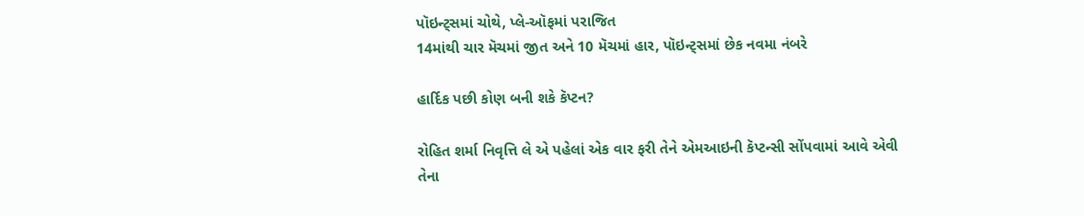પૉઇન્ટ્સમાં ચોથે, પ્લે-ઑફમાં પરાજિત
14માંથી ચાર મૅચમાં જીત અને 10 મૅચમાં હાર, પૉઇન્ટ્સમાં છેક નવમા નંબરે

હાર્દિક પછી કોણ બની શકે કૅપ્ટન?

રોહિત શર્મા નિવૃત્તિ લે એ પહેલાં એક વાર ફરી તેને એમઆઇની કૅપ્ટન્સી સોંપવામાં આવે એવી તેના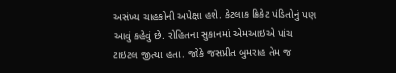અસંખ્ય ચાહકોની અપેક્ષા હશે. કેટલાક ક્રિકેટ પંડિતોનું પણ આવું કહેવું છે. રોહિતના સુકાનમાં એમઆઇએ પાંચ ટાઇટલ જીત્યા હતા. જોકે જસપ્રીત બુમરાહ તેમ જ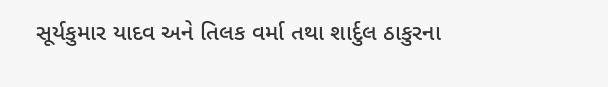સૂર્યકુમાર યાદવ અને તિલક વર્મા તથા શાર્દુલ ઠાકુરના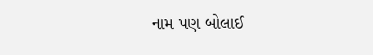નામ પણ બોલાઈ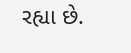રહ્યા છે.